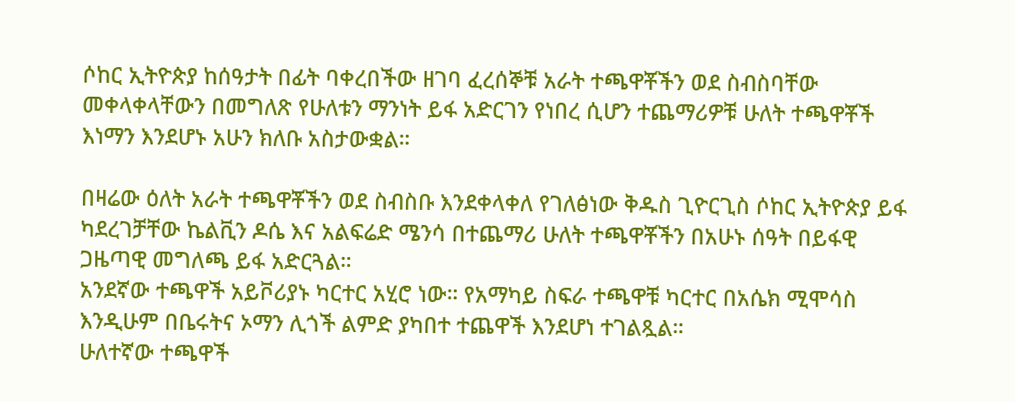ሶከር ኢትዮጵያ ከሰዓታት በፊት ባቀረበችው ዘገባ ፈረሰኞቹ አራት ተጫዋቾችን ወደ ስብስባቸው መቀላቀላቸውን በመግለጽ የሁለቱን ማንነት ይፋ አድርገን የነበረ ሲሆን ተጨማሪዎቹ ሁለት ተጫዋቾች እነማን እንደሆኑ አሁን ክለቡ አስታውቋል።

በዛሬው ዕለት አራት ተጫዋቾችን ወደ ስብስቡ እንደቀላቀለ የገለፅነው ቅዱስ ጊዮርጊስ ሶከር ኢትዮጵያ ይፋ ካደረገቻቸው ኬልቪን ዶሴ እና አልፍሬድ ሜንሳ በተጨማሪ ሁለት ተጫዋቾችን በአሁኑ ሰዓት በይፋዊ ጋዜጣዊ መግለጫ ይፋ አድርጓል።
አንደኛው ተጫዋች አይቮሪያኑ ካርተር አሂሮ ነው። የአማካይ ስፍራ ተጫዋቹ ካርተር በአሴክ ሚሞሳስ እንዲሁም በቤሩትና ኦማን ሊጎች ልምድ ያካበተ ተጨዋች እንደሆነ ተገልጿል።
ሁለተኛው ተጫዋች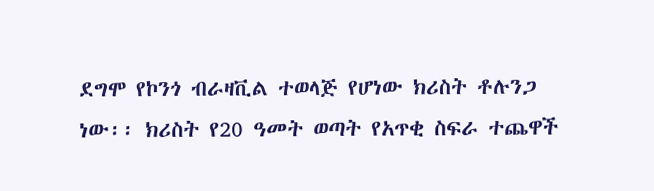ደግሞ የኮንጎ ብራዛቪል ተወላጅ የሆነው ክሪስት ቶሉንጋ ነው፡፡ ክሪስት የ20 ዓመት ወጣት የአጥቂ ስፍራ ተጨዋች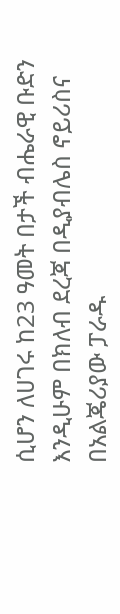ሲሆን ለሀገሩ ከ23 ዓመት በታች ብሔራዊ ቡድን እንዲሁም በክለብ ደረጃ በዲያብሌስ ኖይሪስና በአልጄሪያው ፓራዱ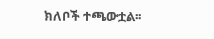ክለቦች ተጫውቷል፡፡